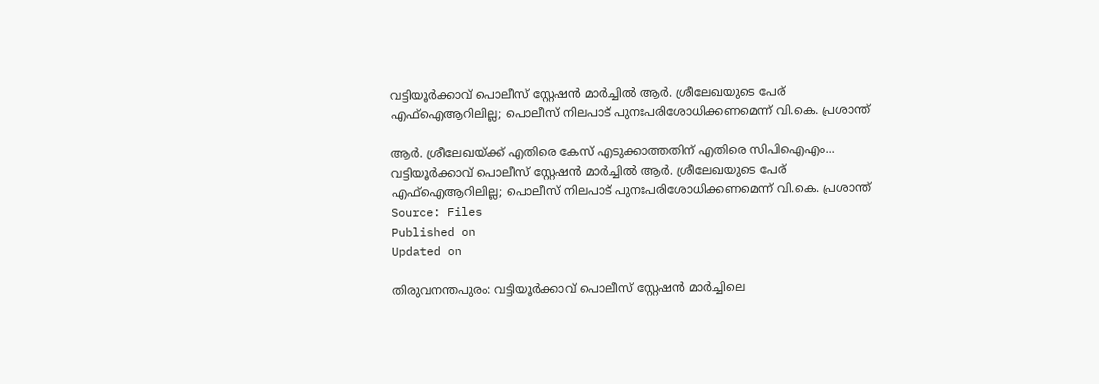വട്ടിയൂർക്കാവ് പൊലീസ് സ്റ്റേഷൻ മാർച്ചിൽ ആർ. ശ്രീലേഖയുടെ പേര് എഫ്ഐആറിലില്ല; പൊലീസ് നിലപാട് പുനഃപരിശോധിക്കണമെന്ന് വി.കെ. പ്രശാന്ത്

ആർ. ശ്രീലേഖയ്ക്ക് എതിരെ കേസ് എടുക്കാത്തതിന് എതിരെ സിപിഐഎം...
വട്ടിയൂർക്കാവ് പൊലീസ് സ്റ്റേഷൻ മാർച്ചിൽ ആർ. ശ്രീലേഖയുടെ പേര് എഫ്ഐആറിലില്ല; പൊലീസ് നിലപാട് പുനഃപരിശോധിക്കണമെന്ന് വി.കെ. പ്രശാന്ത്
Source: Files
Published on
Updated on

തിരുവനന്തപുരം: വട്ടിയൂർക്കാവ് പൊലീസ് സ്റ്റേഷൻ മാർച്ചിലെ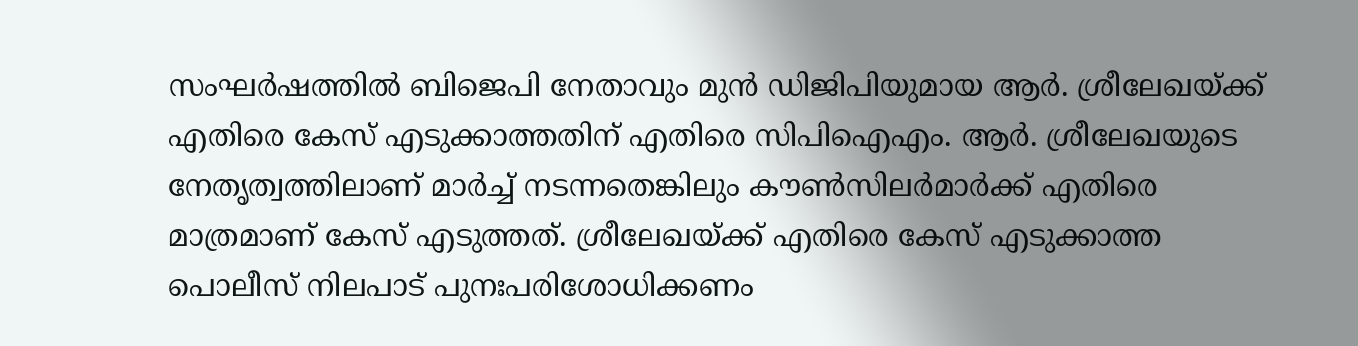സംഘർഷത്തിൽ ബിജെപി നേതാവും മുൻ ഡിജിപിയുമായ ആർ. ശ്രീലേഖയ്ക്ക് എതിരെ കേസ് എടുക്കാത്തതിന് എതിരെ സിപിഐഎം. ആർ. ശ്രീലേഖയുടെ നേതൃത്വത്തിലാണ് മാർച്ച് നടന്നതെങ്കിലും കൗൺസിലർമാർക്ക് എതിരെ മാത്രമാണ് കേസ് എടുത്തത്. ശ്രീലേഖയ്ക്ക് എതിരെ കേസ് എടുക്കാത്ത പൊലീസ് നിലപാട് പുനഃപരിശോധിക്കണം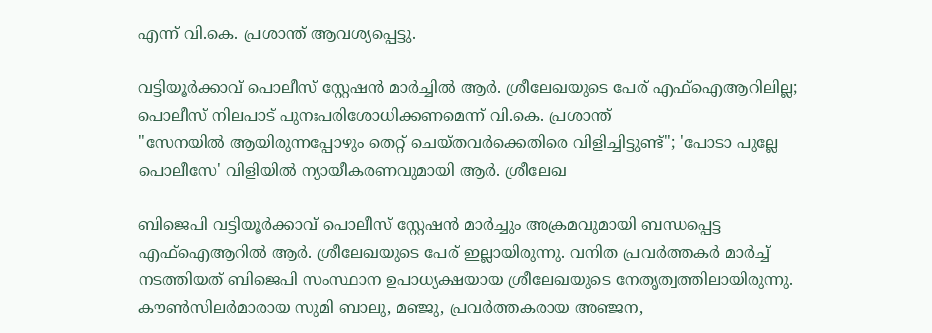എന്ന് വി.കെ. പ്രശാന്ത് ആവശ്യപ്പെട്ടു.

വട്ടിയൂർക്കാവ് പൊലീസ് സ്റ്റേഷൻ മാർച്ചിൽ ആർ. ശ്രീലേഖയുടെ പേര് എഫ്ഐആറിലില്ല; പൊലീസ് നിലപാട് പുനഃപരിശോധിക്കണമെന്ന് വി.കെ. പ്രശാന്ത്
"സേനയിൽ ആയിരുന്നപ്പോഴും തെറ്റ് ചെയ്തവർക്കെതിരെ വിളിച്ചിട്ടുണ്ട്"; 'പോടാ പുല്ലേ പൊലീസേ' വിളിയിൽ ന്യായീകരണവുമായി ആർ. ശ്രീലേഖ

ബിജെപി വട്ടിയൂര്‍ക്കാവ് പൊലീസ് സ്റ്റേഷന്‍ മാര്‍ച്ചും അക്രമവുമായി ബന്ധപ്പെട്ട എഫ്ഐആറിൽ ആർ. ശ്രീലേഖയുടെ പേര് ഇല്ലായിരുന്നു. വനിത പ്രവര്‍ത്തകര്‍ മാര്‍ച്ച് നടത്തിയത് ബിജെപി സംസ്ഥാന ഉപാധ്യക്ഷയായ ശ്രീലേഖയുടെ നേതൃത്വത്തിലായിരുന്നു. കൗണ്‍സിലര്‍മാരായ സുമി ബാലു, മഞ്ജു, പ്രവര്‍ത്തകരായ അഞ്ജന,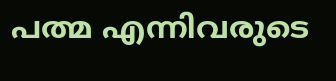പത്മ എന്നിവരുടെ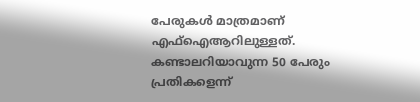പേരുകള്‍ മാത്രമാണ് എഫ്ഐആറിലുള്ളത്. കണ്ടാലറിയാവുന്ന 50 പേരും പ്രതികളെന്ന്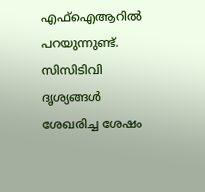എഫ്ഐആറിൽ പറയുന്നുണ്ട്. സിസിടിവി ദൃശ്യങ്ങള്‍ ശേഖരിച്ച ശേഷം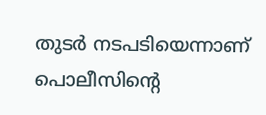തുടര്‍ നടപടിയെന്നാണ് പൊലീസിൻ്റെ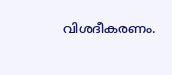വിശദീകരണം.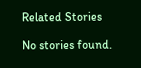Related Stories

No stories found.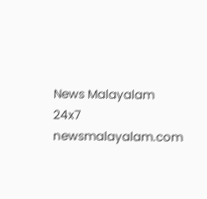News Malayalam 24x7
newsmalayalam.com